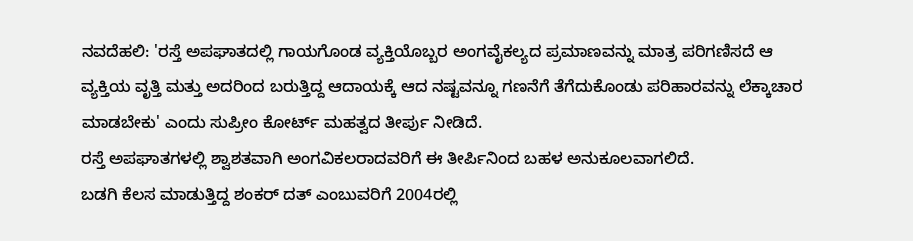ನವದೆಹಲಿ: 'ರಸ್ತೆ ಅಪಘಾತದಲ್ಲಿ ಗಾಯಗೊಂಡ ವ್ಯಕ್ತಿಯೊಬ್ಬರ ಅಂಗವೈಕಲ್ಯದ ಪ್ರಮಾಣವನ್ನು ಮಾತ್ರ ಪರಿಗಣಿಸದೆ ಆ ವ್ಯಕ್ತಿಯ ವೃತ್ತಿ ಮತ್ತು ಅದರಿಂದ ಬರುತ್ತಿದ್ದ ಆದಾಯಕ್ಕೆ ಆದ ನಷ್ಟವನ್ನೂ ಗಣನೆಗೆ ತೆಗೆದುಕೊಂಡು ಪರಿಹಾರವನ್ನು ಲೆಕ್ಕಾಚಾರ ಮಾಡಬೇಕು' ಎಂದು ಸುಪ್ರೀಂ ಕೋರ್ಟ್ ಮಹತ್ವದ ತೀರ್ಪು ನೀಡಿದೆ.
ರಸ್ತೆ ಅಪಘಾತಗಳಲ್ಲಿ ಶ್ವಾಶತವಾಗಿ ಅಂಗವಿಕಲರಾದವರಿಗೆ ಈ ತೀರ್ಪಿನಿಂದ ಬಹಳ ಅನುಕೂಲವಾಗಲಿದೆ.
ಬಡಗಿ ಕೆಲಸ ಮಾಡುತ್ತಿದ್ದ ಶಂಕರ್ ದತ್ ಎಂಬುವರಿಗೆ 2004ರಲ್ಲಿ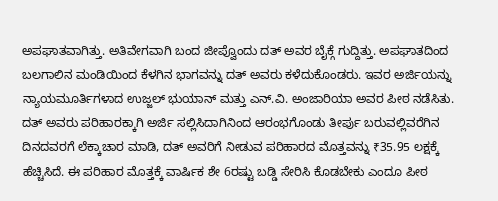ಅಪಘಾತವಾಗಿತ್ತು. ಅತಿವೇಗವಾಗಿ ಬಂದ ಜೀಪ್ವೊಂದು ದತ್ ಅವರ ಬೈಕ್ಗೆ ಗುದ್ದಿತ್ತು. ಅಪಘಾತದಿಂದ ಬಲಗಾಲಿನ ಮಂಡಿಯಿಂದ ಕೆಳಗಿನ ಭಾಗವನ್ನು ದತ್ ಅವರು ಕಳೆದುಕೊಂಡರು. ಇವರ ಅರ್ಜಿಯನ್ನು ನ್ಯಾಯಮೂರ್ತಿಗಳಾದ ಉಜ್ಜಲ್ ಭುಯಾನ್ ಮತ್ತು ಎನ್.ವಿ. ಅಂಜಾರಿಯಾ ಅವರ ಪೀಠ ನಡೆಸಿತು.
ದತ್ ಅವರು ಪರಿಹಾರಕ್ಕಾಗಿ ಅರ್ಜಿ ಸಲ್ಲಿಸಿದಾಗಿನಿಂದ ಆರಂಭಗೊಂಡು ತೀರ್ಪು ಬರುವಲ್ಲಿವರೆಗಿನ ದಿನದವರಗೆ ಲೆಕ್ಕಾಚಾರ ಮಾಡಿ, ದತ್ ಅವರಿಗೆ ನೀಡುವ ಪರಿಹಾರದ ಮೊತ್ತವನ್ನು ₹35.95 ಲಕ್ಷಕ್ಕೆ ಹೆಚ್ಚಿಸಿದೆ. ಈ ಪರಿಹಾರ ಮೊತ್ತಕ್ಕೆ ವಾರ್ಷಿಕ ಶೇ 6ರಷ್ಟು ಬಡ್ಡಿ ಸೇರಿಸಿ ಕೊಡಬೇಕು ಎಂದೂ ಪೀಠ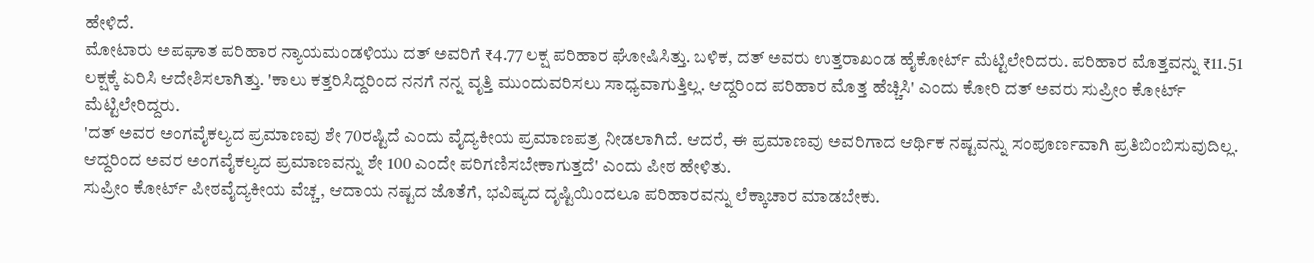ಹೇಳಿದೆ.
ಮೋಟಾರು ಅಪಘಾತ ಪರಿಹಾರ ನ್ಯಾಯಮಂಡಳಿಯು ದತ್ ಅವರಿಗೆ ₹4.77 ಲಕ್ಷ ಪರಿಹಾರ ಘೋಷಿಸಿತ್ತು. ಬಳಿಕ, ದತ್ ಅವರು ಉತ್ತರಾಖಂಡ ಹೈಕೋರ್ಟ್ ಮೆಟ್ಟಿಲೇರಿದರು. ಪರಿಹಾರ ಮೊತ್ತವನ್ನು ₹11.51 ಲಕ್ಷಕ್ಕೆ ಏರಿಸಿ ಆದೇಶಿಸಲಾಗಿತ್ತು. 'ಕಾಲು ಕತ್ತರಿಸಿದ್ದರಿಂದ ನನಗೆ ನನ್ನ ವೃತ್ತಿ ಮುಂದುವರಿಸಲು ಸಾಧ್ಯವಾಗುತ್ತಿಲ್ಲ. ಆದ್ದರಿಂದ ಪರಿಹಾರ ಮೊತ್ತ ಹೆಚ್ಚಿಸಿ' ಎಂದು ಕೋರಿ ದತ್ ಅವರು ಸುಪ್ರೀಂ ಕೋರ್ಟ್ ಮೆಟ್ಟಿಲೇರಿದ್ದರು.
'ದತ್ ಅವರ ಅಂಗವೈಕಲ್ಯದ ಪ್ರಮಾಣವು ಶೇ 70ರಷ್ಟಿದೆ ಎಂದು ವೈದ್ಯಕೀಯ ಪ್ರಮಾಣಪತ್ರ ನೀಡಲಾಗಿದೆ. ಆದರೆ, ಈ ಪ್ರಮಾಣವು ಅವರಿಗಾದ ಆರ್ಥಿಕ ನಷ್ಟವನ್ನು ಸಂಪೂರ್ಣವಾಗಿ ಪ್ರತಿಬಿಂಬಿಸುವುದಿಲ್ಲ. ಆದ್ದರಿಂದ ಅವರ ಅಂಗವೈಕಲ್ಯದ ಪ್ರಮಾಣವನ್ನು ಶೇ 100 ಎಂದೇ ಪರಿಗಣಿಸಬೇಕಾಗುತ್ತದೆ' ಎಂದು ಪೀಠ ಹೇಳಿತು.
ಸುಪ್ರೀಂ ಕೋರ್ಟ್ ಪೀಠವೈದ್ಯಕೀಯ ವೆಚ್ಚ, ಆದಾಯ ನಷ್ಟದ ಜೊತೆಗೆ, ಭವಿಷ್ಯದ ದೃಷ್ಟಿಯಿಂದಲೂ ಪರಿಹಾರವನ್ನು ಲೆಕ್ಕಾಚಾರ ಮಾಡಬೇಕು.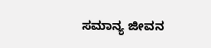ಸಮಾನ್ಯ ಜೀವನ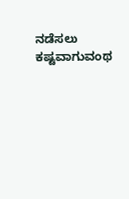ನಡೆಸಲು ಕಷ್ಟವಾಗುವಂಥ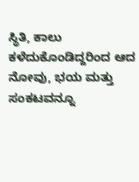ಸ್ಥಿತಿ, ಕಾಲು ಕಳೆದುಕೊಂಡಿದ್ದರಿಂದ ಆದ ನೋವು, ಭಯ ಮತ್ತು ಸಂಕಟವನ್ನೂ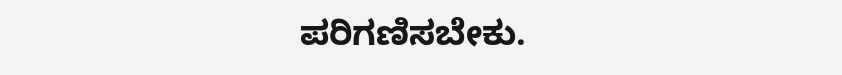ಪರಿಗಣಿಸಬೇಕು.